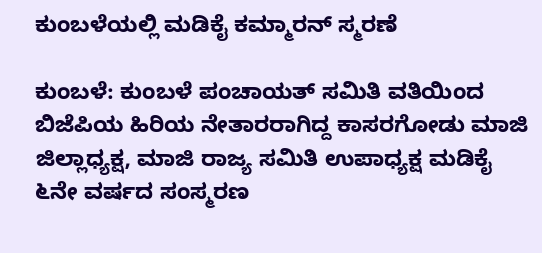ಕುಂಬಳೆಯಲ್ಲಿ ಮಡಿಕೈ ಕಮ್ಮಾರನ್ ಸ್ಮರಣೆ

ಕುಂಬಳೆ: ಕುಂಬಳೆ ಪಂಚಾಯತ್ ಸಮಿತಿ ವತಿಯಿಂದ ಬಿಜೆಪಿಯ ಹಿರಿಯ ನೇತಾರರಾಗಿದ್ದ ಕಾಸರಗೋಡು ಮಾಜಿ ಜಿಲ್ಲಾಧ್ಯಕ್ಷ, ಮಾಜಿ ರಾಜ್ಯ ಸಮಿತಿ ಉಪಾಧ್ಯಕ್ಷ ಮಡಿಕೈ ೬ನೇ ವರ್ಷದ ಸಂಸ್ಮರಣ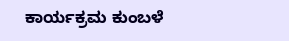ಕಾರ್ಯಕ್ರಮ ಕುಂಬಳೆ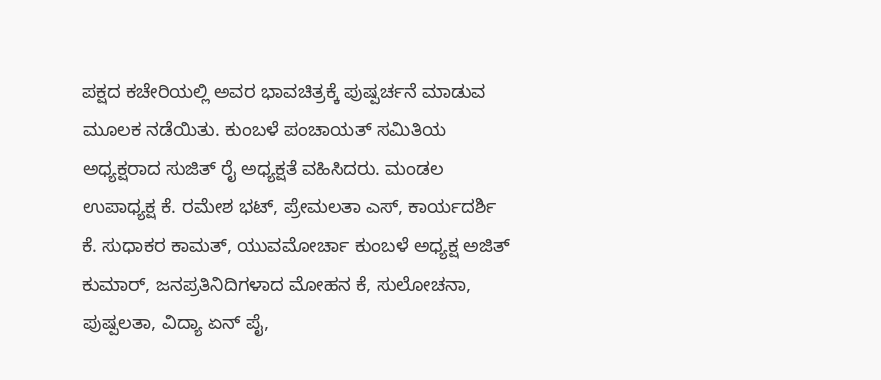ಪಕ್ಷದ ಕಚೇರಿಯಲ್ಲಿ ಅವರ ಭಾವಚಿತ್ರಕ್ಕೆ ಪುಷ್ಪರ್ಚನೆ ಮಾಡುವ ಮೂಲಕ ನಡೆಯಿತು. ಕುಂಬಳೆ ಪಂಚಾಯತ್ ಸಮಿತಿಯ ಅಧ್ಯಕ್ಷರಾದ ಸುಜಿತ್ ರೈ ಅಧ್ಯಕ್ಷತೆ ವಹಿಸಿದರು. ಮಂಡಲ ಉಪಾಧ್ಯಕ್ಷ ಕೆ. ರಮೇಶ ಭಟ್, ಪ್ರೇಮಲತಾ ಎಸ್, ಕಾರ್ಯದರ್ಶಿ ಕೆ. ಸುಧಾಕರ ಕಾಮತ್, ಯುವಮೋರ್ಚಾ ಕುಂಬಳೆ ಅಧ್ಯಕ್ಷ ಅಜಿತ್ ಕುಮಾರ್, ಜನಪ್ರತಿನಿದಿಗಳಾದ ಮೋಹನ ಕೆ, ಸುಲೋಚನಾ, ಪುಷ್ಪಲತಾ, ವಿದ್ಯಾ ಏನ್ ಪೈ,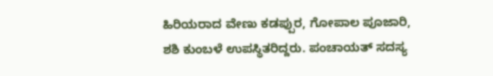ಹಿರಿಯರಾದ ವೇಣು ಕಡಪ್ಪುರ, ಗೋಪಾಲ ಪೂಜಾರಿ, ಶಶಿ ಕುಂಬಳೆ ಉಪಸ್ಥಿತರಿದ್ದರು. ಪಂಚಾಯತ್ ಸದಸ್ಯ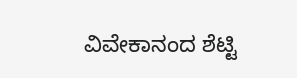ವಿವೇಕಾನಂದ ಶೆಟ್ಟಿ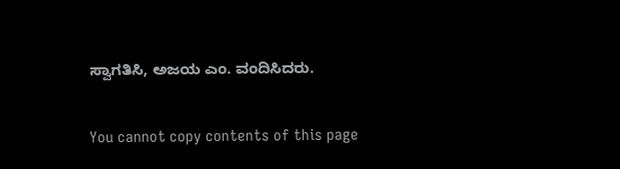ಸ್ವಾಗತಿಸಿ, ಅಜಯ ಎಂ. ವಂದಿಸಿದರು.

You cannot copy contents of this page